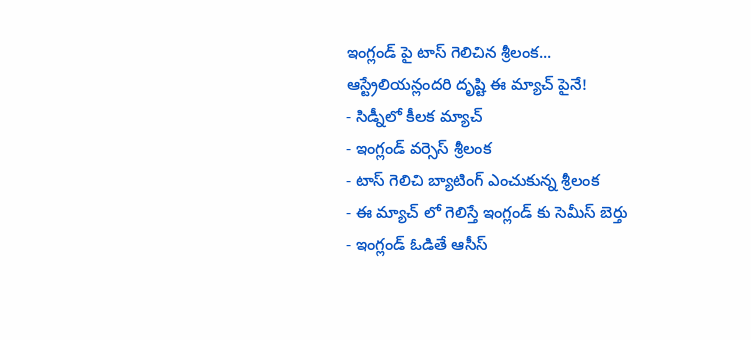ఇంగ్లండ్ పై టాస్ గెలిచిన శ్రీలంక... ఆస్ట్రేలియన్లందరి దృష్టి ఈ మ్యాచ్ పైనే!
- సిడ్నీలో కీలక మ్యాచ్
- ఇంగ్లండ్ వర్సెస్ శ్రీలంక
- టాస్ గెలిచి బ్యాటింగ్ ఎంచుకున్న శ్రీలంక
- ఈ మ్యాచ్ లో గెలిస్తే ఇంగ్లండ్ కు సెమీస్ బెర్తు
- ఇంగ్లండ్ ఓడితే ఆసీస్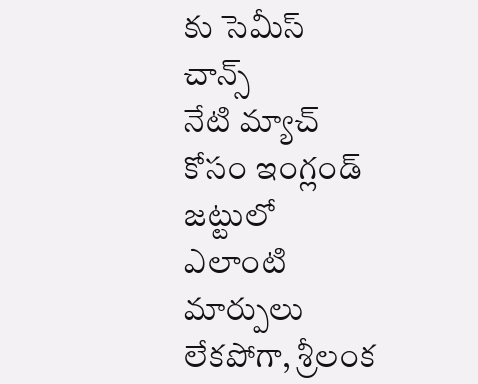కు సెమీస్ చాన్స్
నేటి మ్యాచ్ కోసం ఇంగ్లండ్ జట్టులో ఎలాంటి మార్పులు లేకపోగా, శ్రీలంక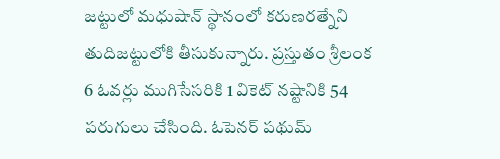జట్టులో మధుషాన్ స్థానంలో కరుణరత్నేని తుదిజట్టులోకి తీసుకున్నారు. ప్రస్తుతం శ్రీలంక 6 ఓవర్లు ముగిసేసరికి 1 వికెట్ నష్టానికి 54 పరుగులు చేసింది. ఓపెనర్ పథుమ్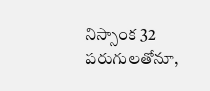నిస్సాంక 32 పరుగులతోనూ,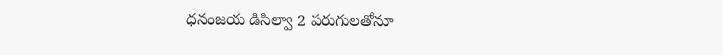ధనంజయ డిసిల్వా 2 పరుగులతోనూ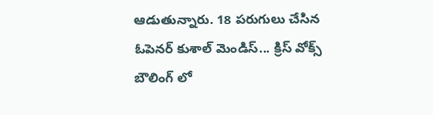ఆడుతున్నారు. 18 పరుగులు చేసిన ఓపెనర్ కుశాల్ మెండిస్... క్రిస్ వోక్స్ బౌలింగ్ లో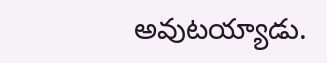అవుటయ్యాడు.